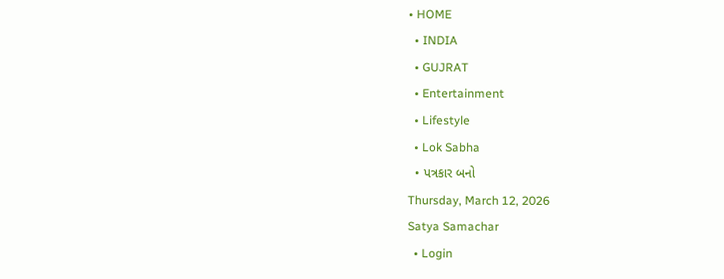• HOME
  • INDIA
  • GUJRAT
  • Entertainment
  • Lifestyle
  • Lok Sabha
  • પત્રકાર બનો
Thursday, March 12, 2026
Satya Samachar
  • Login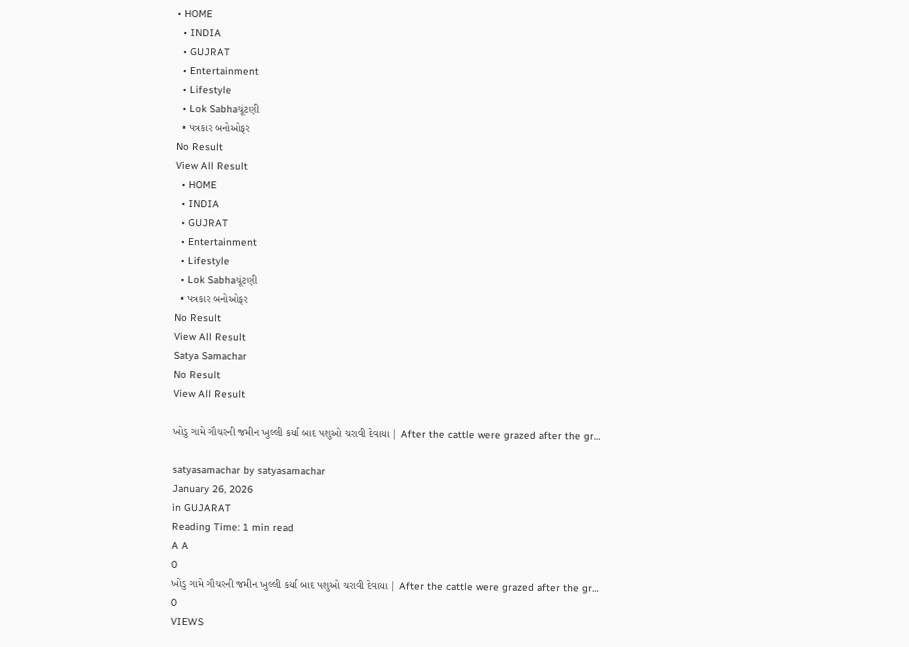• HOME
  • INDIA
  • GUJRAT
  • Entertainment
  • Lifestyle
  • Lok Sabhaચૂંટણી
  • પત્રકાર બનોઓફર
No Result
View All Result
  • HOME
  • INDIA
  • GUJRAT
  • Entertainment
  • Lifestyle
  • Lok Sabhaચૂંટણી
  • પત્રકાર બનોઓફર
No Result
View All Result
Satya Samachar
No Result
View All Result

ખોડુ ગામે ગૌચરની જમીન ખુલ્લી કર્યા બાદ પશુઓ ચરાવી દેવાયા | After the cattle were grazed after the gr…

satyasamachar by satyasamachar
January 26, 2026
in GUJARAT
Reading Time: 1 min read
A A
0
ખોડુ ગામે ગૌચરની જમીન ખુલ્લી કર્યા બાદ પશુઓ ચરાવી દેવાયા | After the cattle were grazed after the gr…
0
VIEWS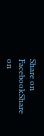Share on FacebookShare on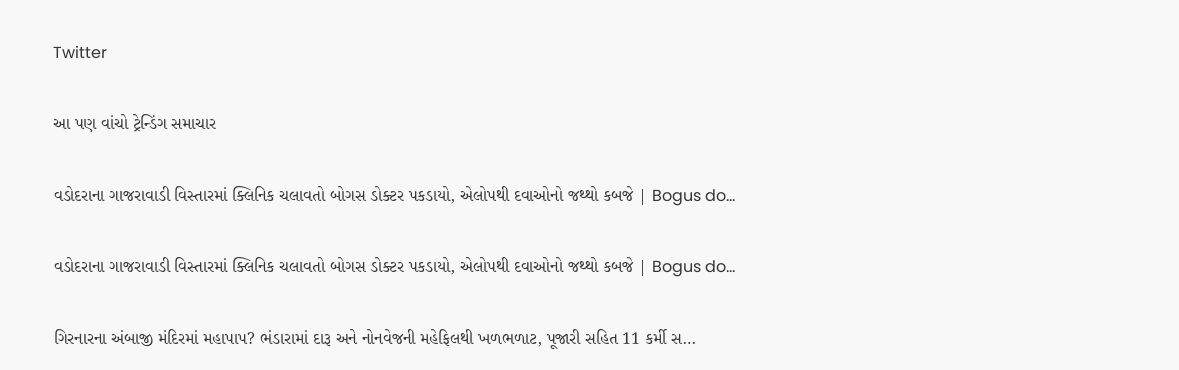Twitter

આ પણ વાંચો ટ્રેન્ડિંગ સમાચાર

વડોદરાના ગાજરાવાડી વિસ્તારમાં ક્લિનિક ચલાવતો બોગસ ડોક્ટર પકડાયો, એલોપથી દવાઓનો જથ્થો કબજે | Bogus do…

વડોદરાના ગાજરાવાડી વિસ્તારમાં ક્લિનિક ચલાવતો બોગસ ડોક્ટર પકડાયો, એલોપથી દવાઓનો જથ્થો કબજે | Bogus do…

ગિરનારના અંબાજી મંદિરમાં મહાપાપ? ભંડારામાં દારૂ અને નોનવેજની મહેફિલથી ખળભળાટ, પૂજારી સહિત 11 કર્મી સ…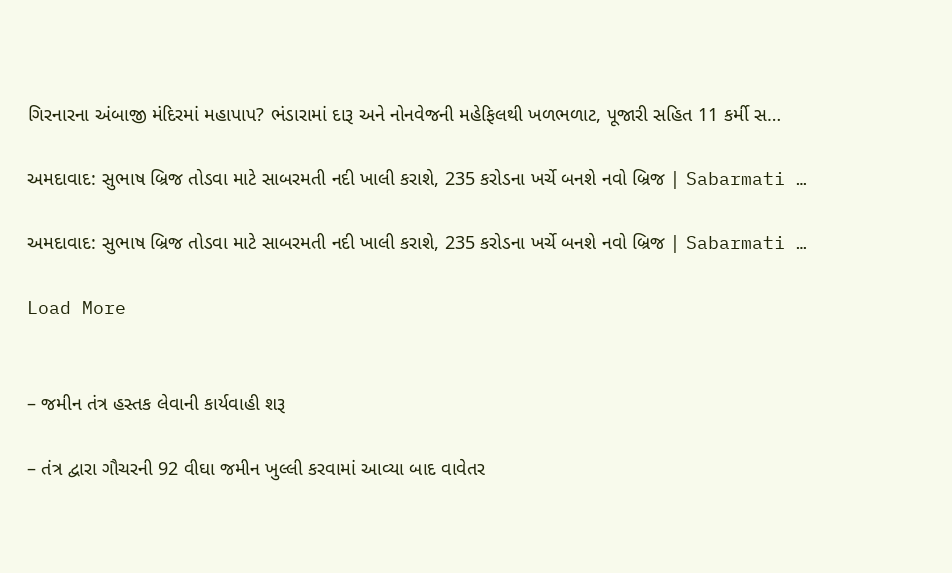ગિરનારના અંબાજી મંદિરમાં મહાપાપ? ભંડારામાં દારૂ અને નોનવેજની મહેફિલથી ખળભળાટ, પૂજારી સહિત 11 કર્મી સ…

અમદાવાદ: સુભાષ બ્રિજ તોડવા માટે સાબરમતી નદી ખાલી કરાશે, 235 કરોડના ખર્ચે બનશે નવો બ્રિજ | Sabarmati …

અમદાવાદ: સુભાષ બ્રિજ તોડવા માટે સાબરમતી નદી ખાલી કરાશે, 235 કરોડના ખર્ચે બનશે નવો બ્રિજ | Sabarmati …

Load More


– જમીન તંત્ર હસ્તક લેવાની કાર્યવાહી શરૂ

– તંત્ર દ્વારા ગૌચરની 92 વીઘા જમીન ખુલ્લી કરવામાં આવ્યા બાદ વાવેતર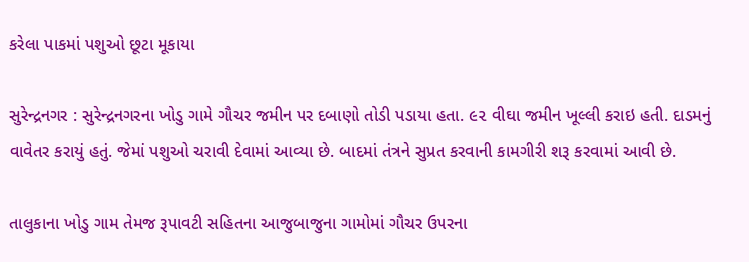કરેલા પાકમાં પશુઓ છૂટા મૂકાયા

સુરેન્દ્રનગર : સુરેન્દ્રનગરના ખોડુ ગામે ગૌચર જમીન પર દબાણો તોડી પડાયા હતા. ૯૨ વીઘા જમીન ખૂલ્લી કરાઇ હતી. દાડમનું વાવેતર કરાયું હતું. જેમાં પશુઓ ચરાવી દેવામાં આવ્યા છે. બાદમાં તંત્રને સુપ્રત કરવાની કામગીરી શરૂ કરવામાં આવી છે.

તાલુકાના ખોડુ ગામ તેમજ રૂપાવટી સહિતના આજુબાજુના ગામોમાં ગૌચર ઉપરના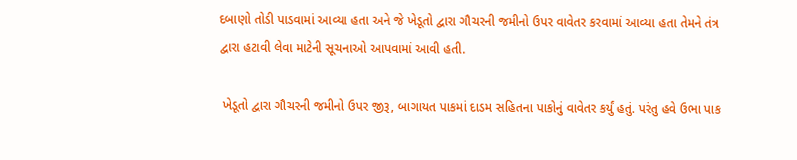દબાણો તોડી પાડવામાં આવ્યા હતા અને જે ખેડૂતો દ્વારા ગૌચરની જમીનો ઉપર વાવેતર કરવામાં આવ્યા હતા તેમને તંત્ર દ્વારા હટાવી લેવા માટેની સૂચનાઓ આપવામાં આવી હતી.

 ખેડૂતો દ્વારા ગૌચરની જમીનો ઉપર જીરૂ, બાગાયત પાકમાં દાડમ સહિતના પાકોનું વાવેતર કર્યું હતું. પરંતુ હવે ઉભા પાક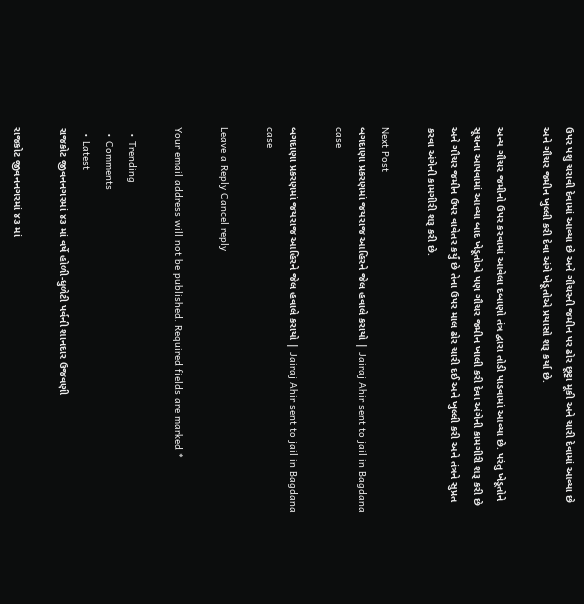ઉપર પશુ ચરાવી દેવામાં આવ્યા છે અને ગૌચરની જમીન પર ઢોર છૂટ્ટા મૂકી અને ચારી દેવામાં આવ્યા છે અને ગૌચર જમીન ખુલ્લી કરી દેવા અંગે ખેડૂતોએ પ્રયાસો શરૂ કર્યા છે.

અન્ય ગૌચર જમીનો ઉપર કરવામાં આવેલા દબાણો તંત્ર દ્વારા તોડી પાડવામાં આવ્યા છે. પરંતુ ખેડૂતોને સૂચના આપવામાં આવ્યા બાદ ખેડૂતોએ પણ ગૌચર જમીન ખાલી કરી દેવા અંગેની કામગીરી શરૂ કરી છે અને ગૌચર જમીન ઉપર વાવેતર કર્યું છે તેના ઉપર માલ ઢોર ચારી દઈ અને ખુલ્લી કરી અને તંત્રને સુપ્રત કરવા અંગેની કામગીરી શરૂ કરી છે.

Next Post
બગદાણા પ્રકરણમાં જયરાજ આહિરને જેલ હવાલે કરાયો | Jairaj Ahir sent to jail in Bagdana case

બગદાણા પ્રકરણમાં જયરાજ આહિરને જેલ હવાલે કરાયો | Jairaj Ahir sent to jail in Bagdana case

Leave a Reply Cancel reply

Your email address will not be published. Required fields are marked *

  • Trending
  • Comments
  • Latest
રાજકોટ જીવનનગરમાં ૪૩ માં વર્ષે હોળી-ધુળેટી પર્વની શાનદાર ઉજવણી

રાજકોટ જીવનનગરમાં ૪૩ માં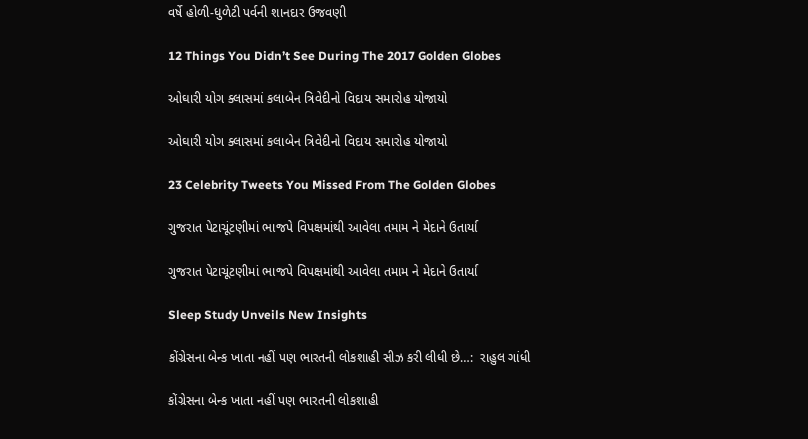વર્ષે હોળી-ધુળેટી પર્વની શાનદાર ઉજવણી

12 Things You Didn’t See During The 2017 Golden Globes

ઓઘારી યોગ ક્લાસમાં કલાબેન ત્રિવેદીનો વિદાય સમારોહ યોજાયો

ઓઘારી યોગ ક્લાસમાં કલાબેન ત્રિવેદીનો વિદાય સમારોહ યોજાયો

23 Celebrity Tweets You Missed From The Golden Globes

ગુજરાત પેટાચૂંટણીમાં ભાજપે વિપક્ષમાંથી આવેલા તમામ ને મેદાને ઉતાર્યા

ગુજરાત પેટાચૂંટણીમાં ભાજપે વિપક્ષમાંથી આવેલા તમામ ને મેદાને ઉતાર્યા

Sleep Study Unveils New Insights

કોંગ્રેસના બેન્ક ખાતા નહીં પણ ભારતની લોકશાહી સીઝ કરી લીધી છે…:  રાહુલ ગાંધી

કોંગ્રેસના બેન્ક ખાતા નહીં પણ ભારતની લોકશાહી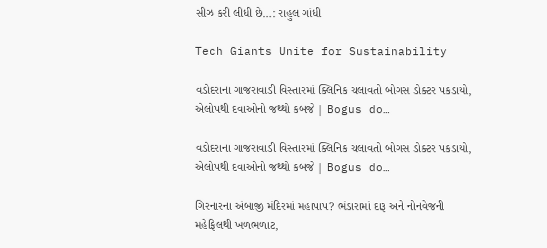સીઝ કરી લીધી છે…: રાહુલ ગાંધી

Tech Giants Unite for Sustainability

વડોદરાના ગાજરાવાડી વિસ્તારમાં ક્લિનિક ચલાવતો બોગસ ડોક્ટર પકડાયો, એલોપથી દવાઓનો જથ્થો કબજે | Bogus do…

વડોદરાના ગાજરાવાડી વિસ્તારમાં ક્લિનિક ચલાવતો બોગસ ડોક્ટર પકડાયો, એલોપથી દવાઓનો જથ્થો કબજે | Bogus do…

ગિરનારના અંબાજી મંદિરમાં મહાપાપ? ભંડારામાં દારૂ અને નોનવેજની મહેફિલથી ખળભળાટ,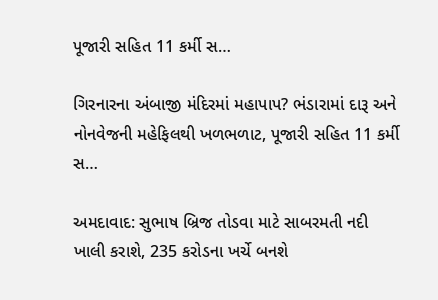પૂજારી સહિત 11 કર્મી સ…

ગિરનારના અંબાજી મંદિરમાં મહાપાપ? ભંડારામાં દારૂ અને નોનવેજની મહેફિલથી ખળભળાટ, પૂજારી સહિત 11 કર્મી સ…

અમદાવાદ: સુભાષ બ્રિજ તોડવા માટે સાબરમતી નદી ખાલી કરાશે, 235 કરોડના ખર્ચે બનશે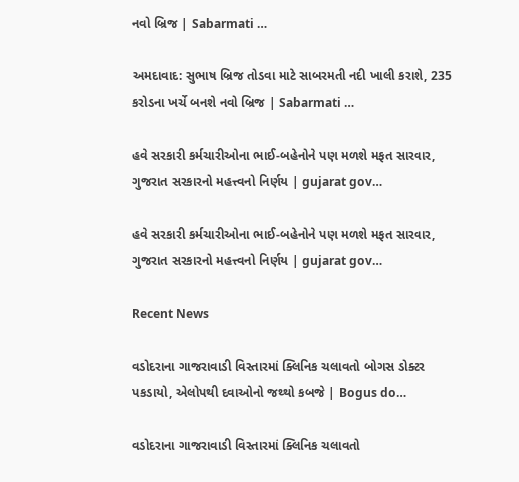નવો બ્રિજ | Sabarmati …

અમદાવાદ: સુભાષ બ્રિજ તોડવા માટે સાબરમતી નદી ખાલી કરાશે, 235 કરોડના ખર્ચે બનશે નવો બ્રિજ | Sabarmati …

હવે સરકારી કર્મચારીઓના ભાઈ-બહેનોને પણ મળશે મફત સારવાર, ગુજરાત સરકારનો મહત્ત્વનો નિર્ણય | gujarat gov…

હવે સરકારી કર્મચારીઓના ભાઈ-બહેનોને પણ મળશે મફત સારવાર, ગુજરાત સરકારનો મહત્ત્વનો નિર્ણય | gujarat gov…

Recent News

વડોદરાના ગાજરાવાડી વિસ્તારમાં ક્લિનિક ચલાવતો બોગસ ડોક્ટર પકડાયો, એલોપથી દવાઓનો જથ્થો કબજે | Bogus do…

વડોદરાના ગાજરાવાડી વિસ્તારમાં ક્લિનિક ચલાવતો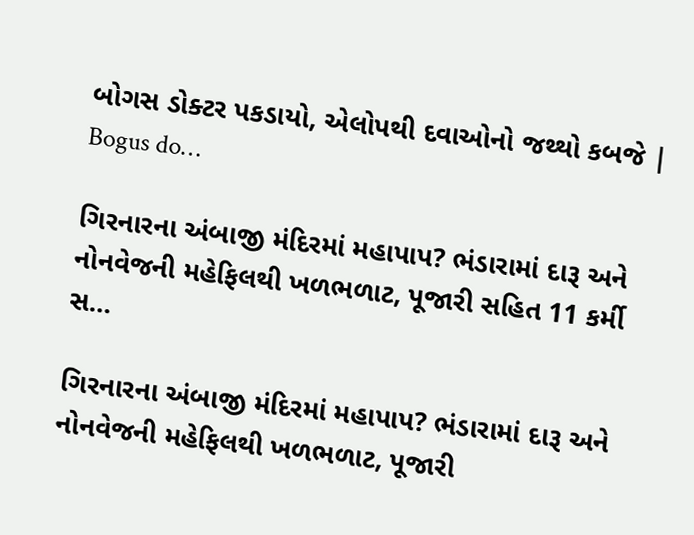બોગસ ડોક્ટર પકડાયો, એલોપથી દવાઓનો જથ્થો કબજે | Bogus do…

ગિરનારના અંબાજી મંદિરમાં મહાપાપ? ભંડારામાં દારૂ અને નોનવેજની મહેફિલથી ખળભળાટ, પૂજારી સહિત 11 કર્મી સ…

ગિરનારના અંબાજી મંદિરમાં મહાપાપ? ભંડારામાં દારૂ અને નોનવેજની મહેફિલથી ખળભળાટ, પૂજારી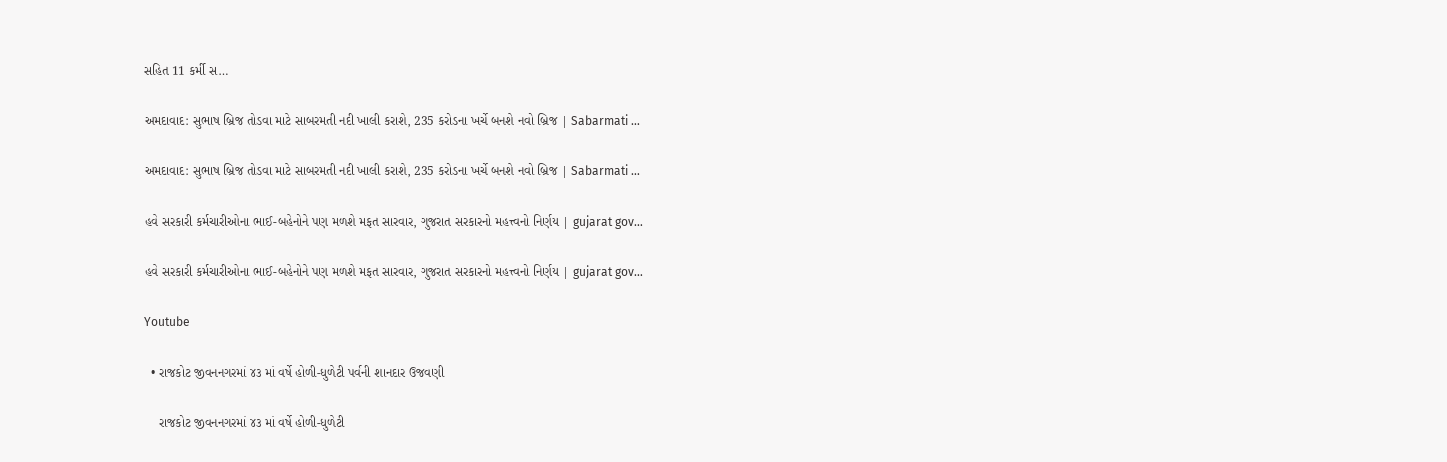સહિત 11 કર્મી સ…

અમદાવાદ: સુભાષ બ્રિજ તોડવા માટે સાબરમતી નદી ખાલી કરાશે, 235 કરોડના ખર્ચે બનશે નવો બ્રિજ | Sabarmati …

અમદાવાદ: સુભાષ બ્રિજ તોડવા માટે સાબરમતી નદી ખાલી કરાશે, 235 કરોડના ખર્ચે બનશે નવો બ્રિજ | Sabarmati …

હવે સરકારી કર્મચારીઓના ભાઈ-બહેનોને પણ મળશે મફત સારવાર, ગુજરાત સરકારનો મહત્ત્વનો નિર્ણય | gujarat gov…

હવે સરકારી કર્મચારીઓના ભાઈ-બહેનોને પણ મળશે મફત સારવાર, ગુજરાત સરકારનો મહત્ત્વનો નિર્ણય | gujarat gov…

Youtube

  • રાજકોટ જીવનનગરમાં ૪૩ માં વર્ષે હોળી-ધુળેટી પર્વની શાનદાર ઉજવણી

    રાજકોટ જીવનનગરમાં ૪૩ માં વર્ષે હોળી-ધુળેટી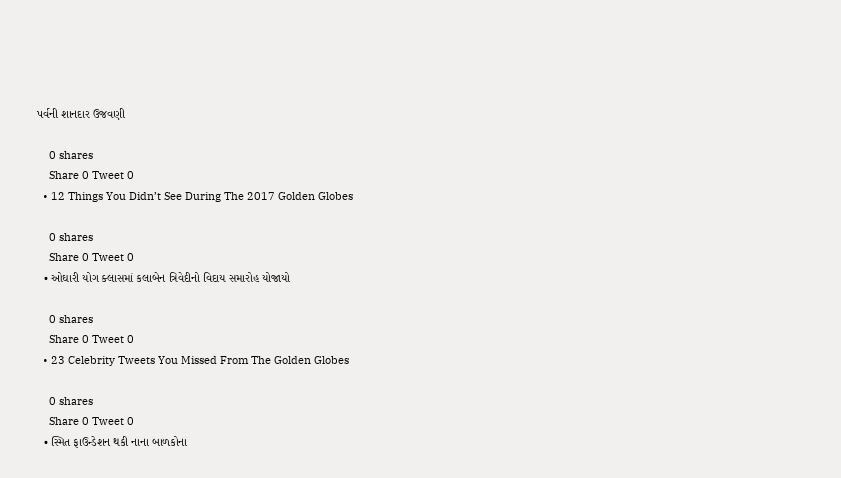પર્વની શાનદાર ઉજવણી

    0 shares
    Share 0 Tweet 0
  • 12 Things You Didn’t See During The 2017 Golden Globes

    0 shares
    Share 0 Tweet 0
  • ઓઘારી યોગ ક્લાસમાં કલાબેન ત્રિવેદીનો વિદાય સમારોહ યોજાયો

    0 shares
    Share 0 Tweet 0
  • 23 Celebrity Tweets You Missed From The Golden Globes

    0 shares
    Share 0 Tweet 0
  • સ્મિત ફાઉન્ડેશન થકી નાના બાળકોના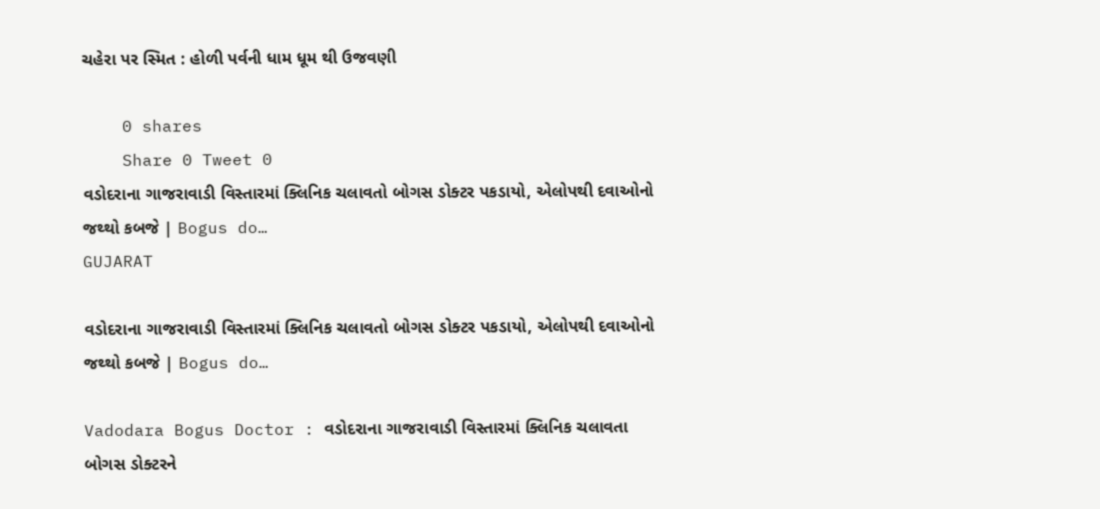ચહેરા પર સ્મિત : હોળી પર્વની ધામ ધૂમ થી ઉજવણી

    0 shares
    Share 0 Tweet 0
વડોદરાના ગાજરાવાડી વિસ્તારમાં ક્લિનિક ચલાવતો બોગસ ડોક્ટર પકડાયો, એલોપથી દવાઓનો જથ્થો કબજે | Bogus do…
GUJARAT

વડોદરાના ગાજરાવાડી વિસ્તારમાં ક્લિનિક ચલાવતો બોગસ ડોક્ટર પકડાયો, એલોપથી દવાઓનો જથ્થો કબજે | Bogus do…

Vadodara Bogus Doctor : વડોદરાના ગાજરાવાડી વિસ્તારમાં ક્લિનિક ચલાવતા બોગસ ડોક્ટરને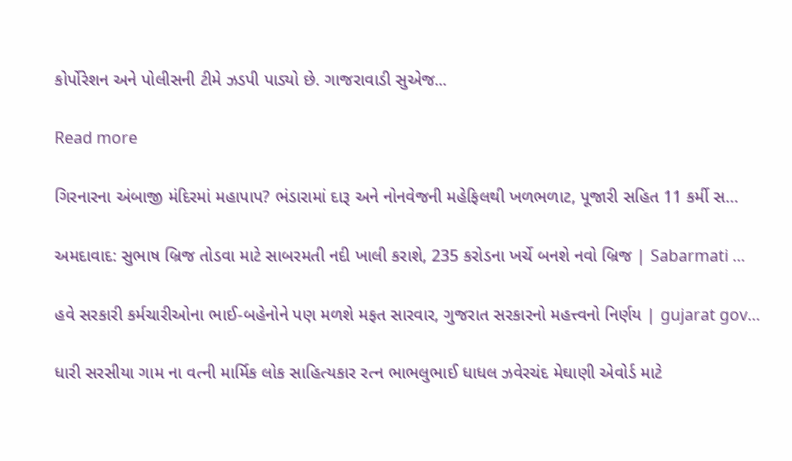કોર્પોરેશન અને પોલીસની ટીમે ઝડપી પાડ્યો છે. ગાજરાવાડી સુએજ...

Read more

ગિરનારના અંબાજી મંદિરમાં મહાપાપ? ભંડારામાં દારૂ અને નોનવેજની મહેફિલથી ખળભળાટ, પૂજારી સહિત 11 કર્મી સ…

અમદાવાદ: સુભાષ બ્રિજ તોડવા માટે સાબરમતી નદી ખાલી કરાશે, 235 કરોડના ખર્ચે બનશે નવો બ્રિજ | Sabarmati …

હવે સરકારી કર્મચારીઓના ભાઈ-બહેનોને પણ મળશે મફત સારવાર, ગુજરાત સરકારનો મહત્ત્વનો નિર્ણય | gujarat gov…

ધારી સરસીયા ગામ ના વત્ની માર્મિક લોક સાહિત્યકાર રત્ન ભાભલુભાઈ ધાધલ ઝવેરચંદ મેઘાણી એવોર્ડ માટે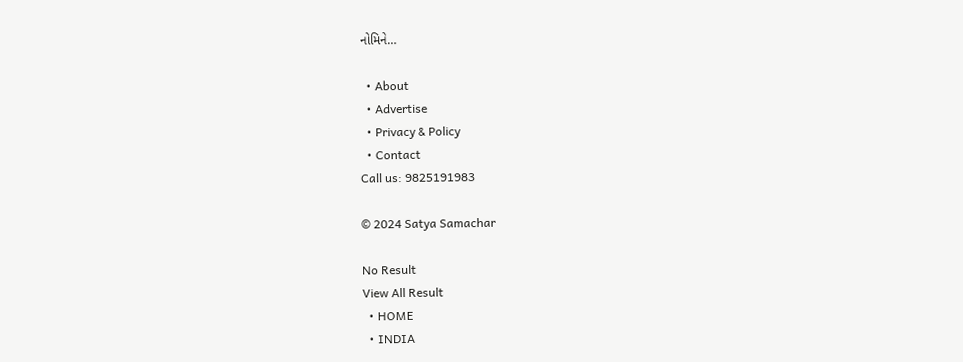નોમિને…

  • About
  • Advertise
  • Privacy & Policy
  • Contact
Call us: 9825191983

© 2024 Satya Samachar

No Result
View All Result
  • HOME
  • INDIA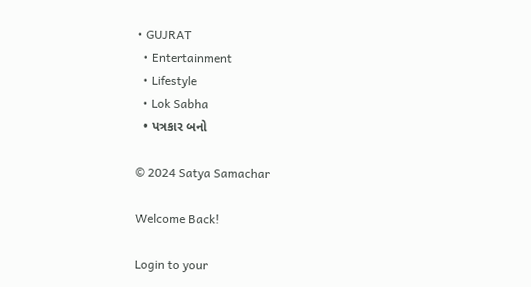• GUJRAT
  • Entertainment
  • Lifestyle
  • Lok Sabha
  • પત્રકાર બનો

© 2024 Satya Samachar

Welcome Back!

Login to your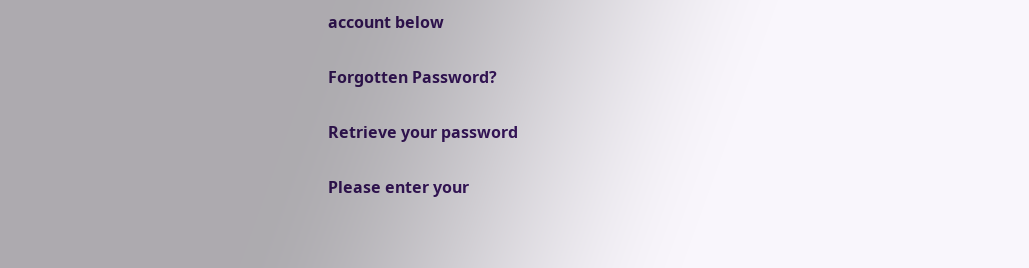account below

Forgotten Password?

Retrieve your password

Please enter your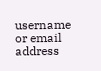username or email address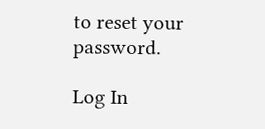to reset your password.

Log In